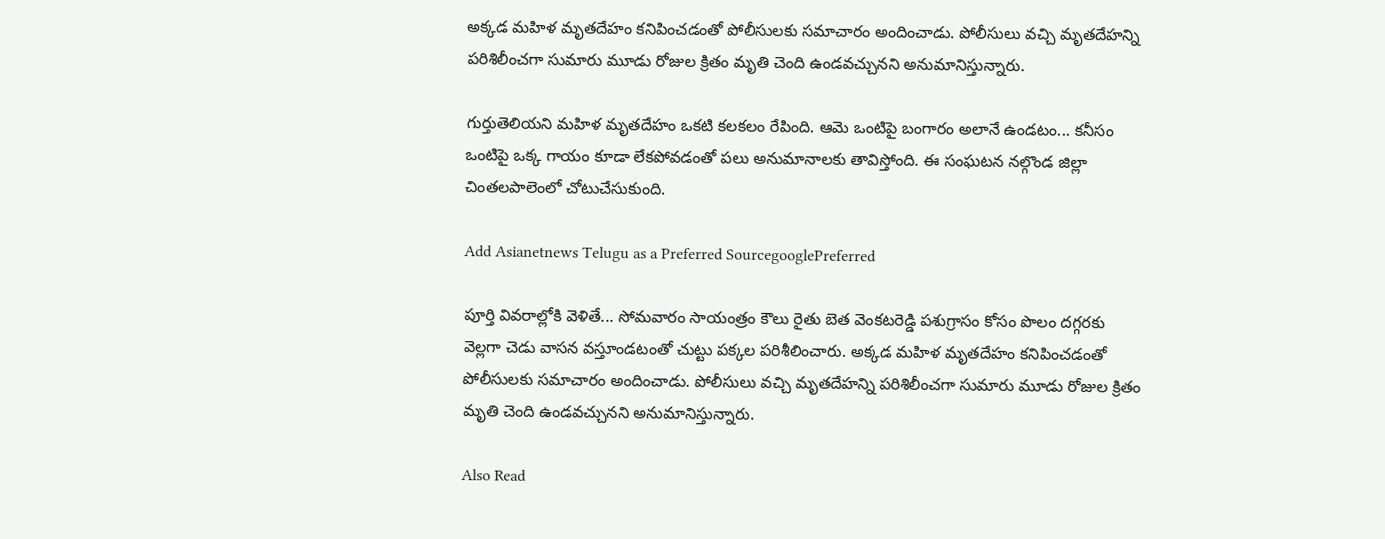అక్కడ మహిళ మృతదేహం కనిపించడంతో పోలీసులకు సమాచారం అందించాడు. పోలీసులు వచ్చి మృతదేహన్ని పరిశిలీంచగా సుమారు మూడు రోజుల క్రితం మృతి చెంది ఉండవచ్చునని అనుమానిస్తున్నారు.

గుర్తుతెలియని మహిళ మృతదేహం ఒకటి కలకలం రేపింది. ఆమె ఒంటిపై బంగారం అలానే ఉండటం... కనీసం ఒంటిపై ఒక్క గాయం కూడా లేకపోవడంతో పలు అనుమానాలకు తావిస్తోంది. ఈ సంఘటన నల్గొండ జిల్లా చింతలపాలెంలో చోటుచేసుకుంది.

Add Asianetnews Telugu as a Preferred SourcegooglePreferred

పూర్తి వివరాల్లోకి వెళితే... సోమవారం సాయంత్రం కౌలు రైతు బెత వెంకటరెడ్డి పశుగ్రాసం కోసం పొలం దగ్గరకు వెల్లగా చెడు వాసన వస్తూండటంతో చుట్టు పక్కల పరిశీలించారు. అక్కడ మహిళ మృతదేహం కనిపించడంతో పోలీసులకు సమాచారం అందించాడు. పోలీసులు వచ్చి మృతదేహన్ని పరిశిలీంచగా సుమారు మూడు రోజుల క్రితం మృతి చెంది ఉండవచ్చునని అనుమానిస్తున్నారు.

Also Read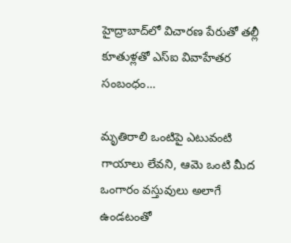హైద్రాబాద్‌లో విచారణ పేరుతో తల్లీ కూతుళ్లతో ఎస్ఐ వివాహేతర సంబంధం...

మృతిరాలి ఒంటిపై ఎటువంటి గాయాలు లేవని, ఆమె ఒంటి మీద ఒంగారం వస్తువులు అలాగే ఉండటంతో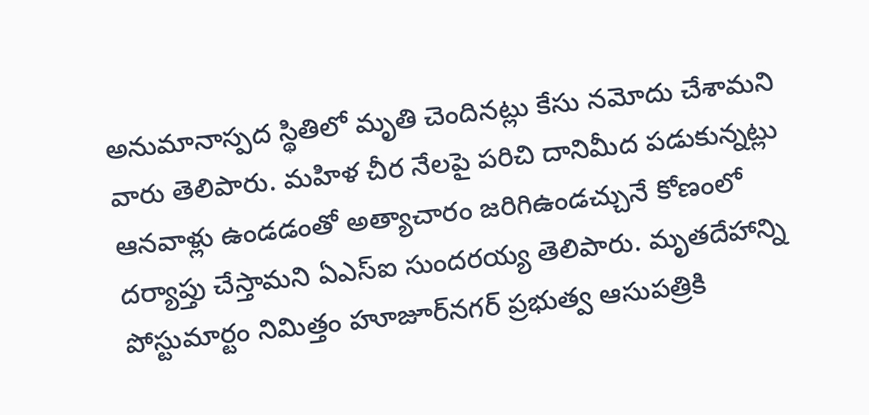అనుమానాస్పద స్థితిలో మృతి చెందినట్లు కేసు నమోదు చేశామని వారు తెలిపారు. మహిళ చీర నేలపై పరిచి దానిమీద పడుకున్నట్లు ఆనవాళ్లు ఉండడంతో అత్యాచారం జరిగిఉండచ్చునే కోణంలో దర్యాప్తు చేస్తామని ఏఎస్‌ఐ సుందరయ్య తెలిపారు. మృతదేహాన్ని పోస్టుమార్టం నిమిత్తం హూజూర్‌నగర్‌ ప్రభుత్వ ఆసుపత్రికి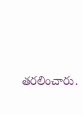తరలించారు.